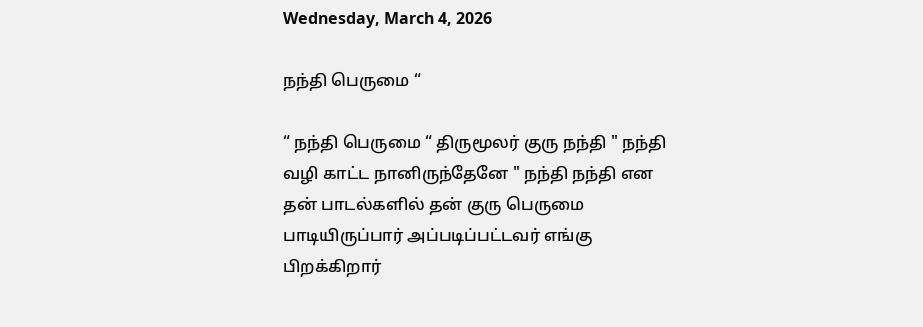Wednesday, March 4, 2026

நந்தி பெருமை “

“ நந்தி பெருமை “ திருமூலர் குரு நந்தி " நந்தி வழி காட்ட நானிருந்தேனே " நந்தி நந்தி என தன் பாடல்களில் தன் குரு பெருமை பாடியிருப்பார் அப்படிப்பட்டவர் எங்கு பிறக்கிறார்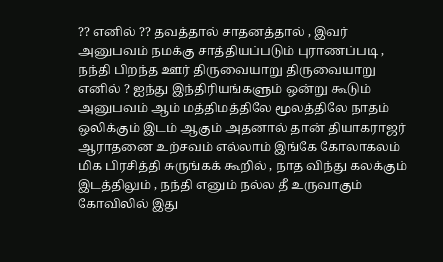?? எனில் ?? தவத்தால் சாதனத்தால் , இவர் அனுபவம் நமக்கு சாத்தியப்படும் புராணப்படி , நந்தி பிறந்த ஊர் திருவையாறு திருவையாறு எனில் ? ஐந்து இந்திரியங்களும் ஒன்று கூடும் அனுபவம் ஆம் மத்திமத்திலே மூலத்திலே நாதம் ஒலிக்கும் இடம் ஆகும் அதனால் தான் தியாகராஜர் ஆராதனை உற்சவம் எல்லாம் இங்கே கோலாகலம் மிக பிரசித்தி சுருங்கக் கூறில் , நாத விந்து கலக்கும் இடத்திலும் , நந்தி எனும் நல்ல தீ உருவாகும் கோவிலில் இது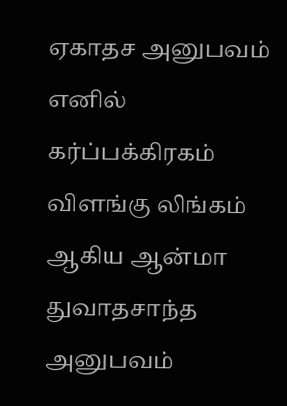ஏகாதச அனுபவம் எனில் கர்ப்பக்கிரகம் விளங்கு லிங்கம் ஆகிய ஆன்மா துவாதசாந்த அனுபவம்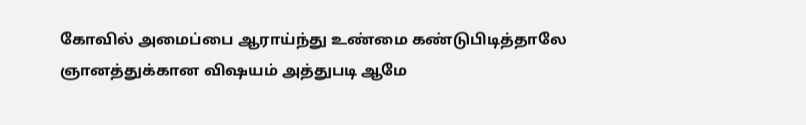கோவில் அமைப்பை ஆராய்ந்து உண்மை கண்டுபிடித்தாலே ஞானத்துக்கான விஷயம் அத்துபடி ஆமே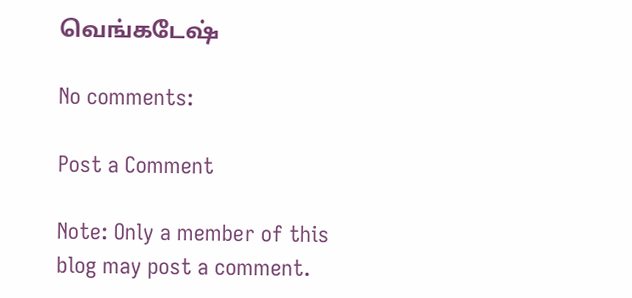வெங்கடேஷ்

No comments:

Post a Comment

Note: Only a member of this blog may post a comment.